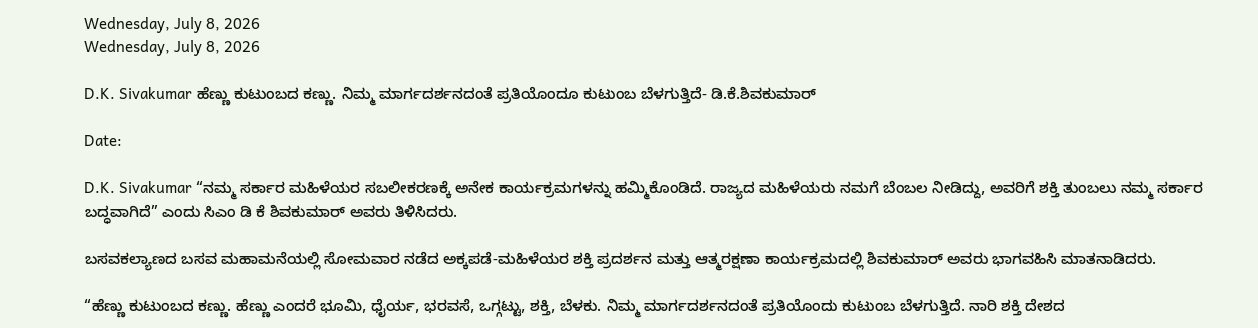Wednesday, July 8, 2026
Wednesday, July 8, 2026

D.K. Sivakumar ಹೆಣ್ಣು ಕುಟುಂಬದ ಕಣ್ಣು. ನಿಮ್ಮ ಮಾರ್ಗದರ್ಶನದಂತೆ ಪ್ರತಿಯೊಂದೂ ಕುಟುಂಬ ಬೆಳಗುತ್ತಿದೆ- ಡಿ.ಕೆ.ಶಿವಕುಮಾರ್

Date:

D.K. Sivakumar “ನಮ್ಮ ಸರ್ಕಾರ ಮಹಿಳೆಯರ ಸಬಲೀಕರಣಕ್ಕೆ ಅನೇಕ ಕಾರ್ಯಕ್ರಮಗಳನ್ನು ಹಮ್ಮಿಕೊಂಡಿದೆ. ರಾಜ್ಯದ ಮಹಿಳೆಯರು ನಮಗೆ ಬೆಂಬಲ ನೀಡಿದ್ದು, ಅವರಿಗೆ ಶಕ್ತಿ ತುಂಬಲು ನಮ್ಮ ಸರ್ಕಾರ ಬದ್ಧವಾಗಿದೆ” ಎಂದು ಸಿಎಂ ಡಿ ಕೆ ಶಿವಕುಮಾರ್ ಅವರು ತಿಳಿಸಿದರು.

ಬಸವಕಲ್ಯಾಣದ ಬಸವ ಮಹಾಮನೆಯಲ್ಲಿ ಸೋಮವಾರ ನಡೆದ ಅಕ್ಕಪಡೆ-ಮಹಿಳೆಯರ ಶಕ್ತಿ ಪ್ರದರ್ಶನ ಮತ್ತು ಆತ್ಮರಕ್ಷಣಾ ಕಾರ್ಯಕ್ರಮದಲ್ಲಿ ಶಿವಕುಮಾರ್ ಅವರು ಭಾಗವಹಿಸಿ ಮಾತನಾಡಿದರು.

“ಹೆಣ್ಣು ಕುಟುಂಬದ ಕಣ್ಣು. ಹೆಣ್ಣು ಎಂದರೆ ಭೂಮಿ, ಧೈರ್ಯ, ಭರವಸೆ, ಒಗ್ಗಟ್ಟು, ಶಕ್ತಿ, ಬೆಳಕು. ನಿಮ್ಮ ಮಾರ್ಗದರ್ಶನದಂತೆ ಪ್ರತಿಯೊಂದು ಕುಟುಂಬ ಬೆಳಗುತ್ತಿದೆ. ನಾರಿ ಶಕ್ತಿ ದೇಶದ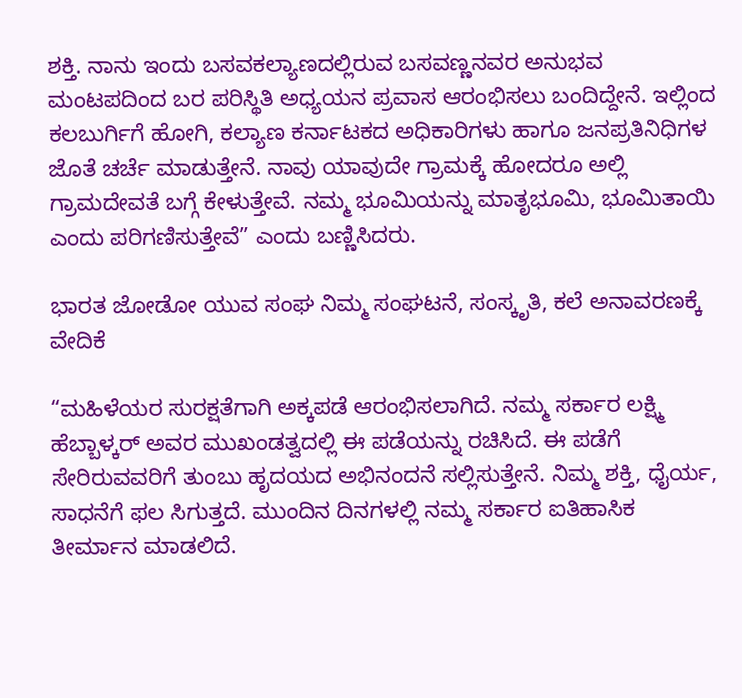ಶಕ್ತಿ. ನಾನು ಇಂದು ಬಸವಕಲ್ಯಾಣದಲ್ಲಿರುವ ಬಸವಣ್ಣನವರ ಅನುಭವ ಮಂಟಪದಿಂದ ಬರ ಪರಿಸ್ಥಿತಿ ಅಧ್ಯಯನ ಪ್ರವಾಸ ಆರಂಭಿಸಲು ಬಂದಿದ್ದೇನೆ. ಇಲ್ಲಿಂದ ಕಲಬುರ್ಗಿಗೆ ಹೋಗಿ, ಕಲ್ಯಾಣ ಕರ್ನಾಟಕದ ಅಧಿಕಾರಿಗಳು ಹಾಗೂ ಜನಪ್ರತಿನಿಧಿಗಳ ಜೊತೆ ಚರ್ಚೆ ಮಾಡುತ್ತೇನೆ. ನಾವು ಯಾವುದೇ ಗ್ರಾಮಕ್ಕೆ ಹೋದರೂ ಅಲ್ಲಿ ಗ್ರಾಮದೇವತೆ ಬಗ್ಗೆ ಕೇಳುತ್ತೇವೆ. ನಮ್ಮ ಭೂಮಿಯನ್ನು ಮಾತೃಭೂಮಿ, ಭೂಮಿತಾಯಿ ಎಂದು ಪರಿಗಣಿಸುತ್ತೇವೆ” ಎಂದು ಬಣ್ಣಿಸಿದರು.

ಭಾರತ ಜೋಡೋ ಯುವ ಸಂಘ ನಿಮ್ಮ ಸಂಘಟನೆ, ಸಂಸ್ಕೃತಿ, ಕಲೆ ಅನಾವರಣಕ್ಕೆ ವೇದಿಕೆ

“ಮಹಿಳೆಯರ ಸುರಕ್ಷತೆಗಾಗಿ ಅಕ್ಕಪಡೆ ಆರಂಭಿಸಲಾಗಿದೆ. ನಮ್ಮ ಸರ್ಕಾರ ಲಕ್ಷ್ಮಿ ಹೆಬ್ಬಾಳ್ಕರ್ ಅವರ ಮುಖಂಡತ್ವದಲ್ಲಿ ಈ ಪಡೆಯನ್ನು ರಚಿಸಿದೆ. ಈ ಪಡೆಗೆ ಸೇರಿರುವವರಿಗೆ ತುಂಬು ಹೃದಯದ ಅಭಿನಂದನೆ ಸಲ್ಲಿಸುತ್ತೇನೆ. ನಿಮ್ಮ ಶಕ್ತಿ, ಧೈರ್ಯ, ಸಾಧನೆಗೆ ಫಲ ಸಿಗುತ್ತದೆ. ಮುಂದಿನ ದಿನಗಳಲ್ಲಿ ನಮ್ಮ ಸರ್ಕಾರ ಐತಿಹಾಸಿಕ ತೀರ್ಮಾನ ಮಾಡಲಿದೆ.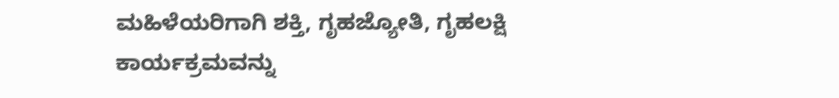ಮಹಿಳೆಯರಿಗಾಗಿ ಶಕ್ತಿ, ಗೃಹಜ್ಯೋತಿ, ಗೃಹಲಕ್ಷಿ ಕಾರ್ಯಕ್ರಮವನ್ನು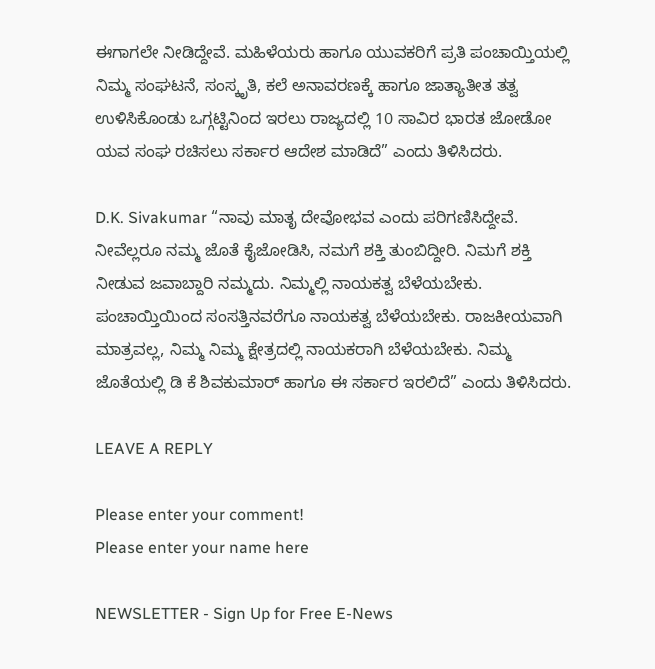ಈಗಾಗಲೇ ನೀಡಿದ್ದೇವೆ. ಮಹಿಳೆಯರು ಹಾಗೂ ಯುವಕರಿಗೆ ಪ್ರತಿ ಪಂಚಾಯ್ತಿಯಲ್ಲಿ ನಿಮ್ಮ ಸಂಘಟನೆ, ಸಂಸ್ಕೃತಿ, ಕಲೆ ಅನಾವರಣಕ್ಕೆ ಹಾಗೂ ಜಾತ್ಯಾತೀತ ತತ್ವ ಉಳಿಸಿಕೊಂಡು ಒಗ್ಗಟ್ಟಿನಿಂದ ಇರಲು ರಾಜ್ಯದಲ್ಲಿ 10 ಸಾವಿರ ಭಾರತ ಜೋಡೋ ಯವ ಸಂಘ ರಚಿಸಲು ಸರ್ಕಾರ ಆದೇಶ ಮಾಡಿದೆ” ಎಂದು ತಿಳಿಸಿದರು.

D.K. Sivakumar “ನಾವು ಮಾತೃ ದೇವೋಭವ ಎಂದು ಪರಿಗಣಿಸಿದ್ದೇವೆ. ನೀವೆಲ್ಲರೂ ನಮ್ಮ ಜೊತೆ ಕೈಜೋಡಿಸಿ, ನಮಗೆ ಶಕ್ತಿ ತುಂಬಿದ್ದೀರಿ. ನಿಮಗೆ ಶಕ್ತಿ ನೀಡುವ ಜವಾಬ್ದಾರಿ ನಮ್ಮದು. ನಿಮ್ಮಲ್ಲಿ ನಾಯಕತ್ವ ಬೆಳೆಯಬೇಕು. ಪಂಚಾಯ್ತಿಯಿಂದ ಸಂಸತ್ತಿನವರೆಗೂ ನಾಯಕತ್ವ ಬೆಳೆಯಬೇಕು. ರಾಜಕೀಯವಾಗಿ ಮಾತ್ರವಲ್ಲ, ನಿಮ್ಮ ನಿಮ್ಮ ಕ್ಷೇತ್ರದಲ್ಲಿ ನಾಯಕರಾಗಿ ಬೆಳೆಯಬೇಕು. ನಿಮ್ಮ ಜೊತೆಯಲ್ಲಿ ಡಿ ಕೆ ಶಿವಕುಮಾರ್ ಹಾಗೂ ಈ ಸರ್ಕಾರ ಇರಲಿದೆ” ಎಂದು ತಿಳಿಸಿದರು.

LEAVE A REPLY

Please enter your comment!
Please enter your name here

NEWSLETTER - Sign Up for Free E-News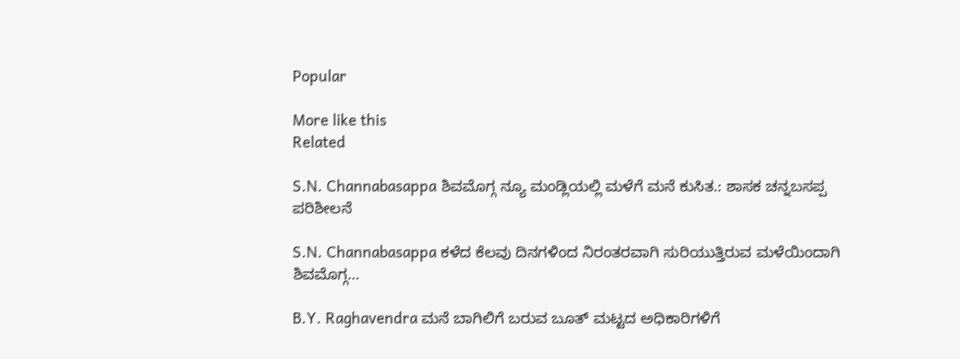Popular

More like this
Related

S.N. Channabasappa ಶಿವಮೊಗ್ಗ ನ್ಯೂ ಮಂಡ್ಲಿಯಲ್ಲಿ ಮಳೆಗೆ ಮನೆ ಕುಸಿತ.: ಶಾಸಕ ಚನ್ನಬಸಪ್ಪ ಪರಿಶೀಲನೆ

S.N. Channabasappa ಕಳೆದ ಕೆಲವು ದಿನಗಳಿಂದ ನಿರಂತರವಾಗಿ ಸುರಿಯುತ್ತಿರುವ ಮಳೆಯಿಂದಾಗಿ ಶಿವಮೊಗ್ಗ...

B.Y. Raghavendra ಮನೆ ಬಾಗಿಲಿಗೆ ಬರುವ ಬೂತ್ ಮಟ್ಟದ ಅಧಿಕಾರಿಗಳಿಗೆ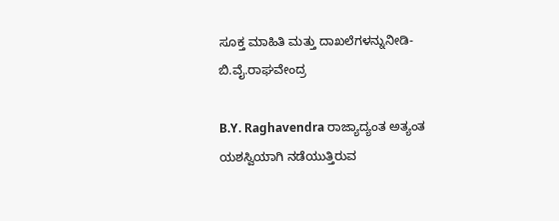ಸೂಕ್ತ ಮಾಹಿತಿ ಮತ್ತು ದಾಖಲೆಗಳನ್ನುನೀಡಿ- ಬಿ.ವೈ.ರಾಘವೇಂದ್ರ

B.Y. Raghavendra ರಾಜ್ಯಾದ್ಯಂತ ಅತ್ಯಂತ ಯಶಸ್ವಿಯಾಗಿ ನಡೆಯುತ್ತಿರುವ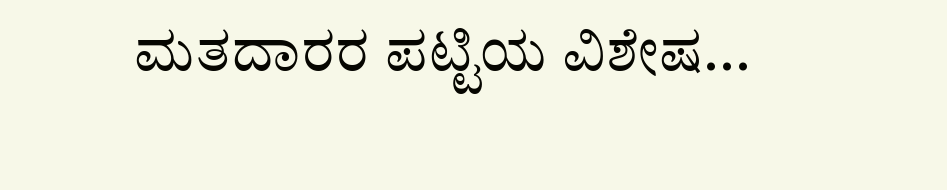ಮತದಾರರ ಪಟ್ಟಿಯ ವಿಶೇಷ...